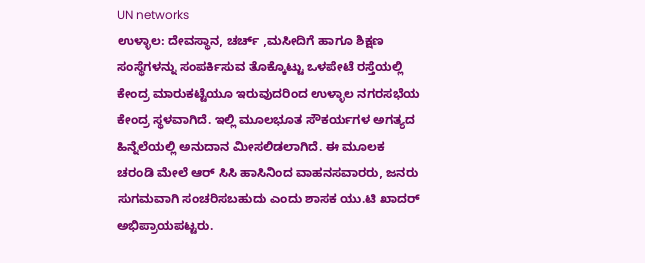UN networks
ಉಳ್ಳಾಲ: ದೇವಸ್ಥಾನ, ಚರ್ಚ್ ,ಮಸೀದಿಗೆ ಹಾಗೂ ಶಿಕ್ಷಣ ಸಂಸ್ಥೆಗಳನ್ನು ಸಂಪರ್ಕಿಸುವ ತೊಕ್ಕೊಟ್ಟು ಒಳಪೇಟೆ ರಸ್ತೆಯಲ್ಲಿ ಕೇಂದ್ರ ಮಾರುಕಟ್ಟೆಯೂ ಇರುವುದರಿಂದ ಉಳ್ಳಾಲ ನಗರಸಭೆಯ ಕೇಂದ್ರ ಸ್ಥಳವಾಗಿದೆ. ಇಲ್ಲಿ ಮೂಲಭೂತ ಸೌಕರ್ಯಗಳ ಅಗತ್ಯದ ಹಿನ್ನೆಲೆಯಲ್ಲಿ ಅನುದಾನ ಮೀಸಲಿಡಲಾಗಿದೆ. ಈ ಮೂಲಕ ಚರಂಡಿ ಮೇಲೆ ಆರ್ ಸಿಸಿ ಹಾಸಿನಿಂದ ವಾಹನಸವಾರರು, ಜನರು ಸುಗಮವಾಗಿ ಸಂಚರಿಸಬಹುದು ಎಂದು ಶಾಸಕ ಯು.ಟಿ ಖಾದರ್ ಅಭಿಪ್ರಾಯಪಟ್ಟರು.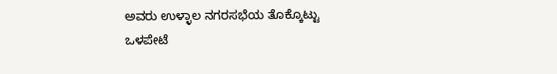ಅವರು ಉಳ್ಳಾಲ ನಗರಸಭೆಯ ತೊಕ್ಕೊಟ್ಟು ಒಳಪೇಟೆ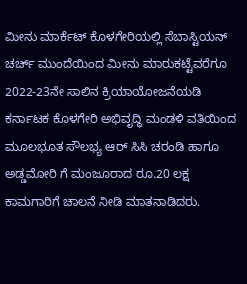ಮೀನು ಮಾರ್ಕೆಟ್ ಕೊಳಗೇರಿಯಲ್ಲಿ ಸೆಬಾಸ್ಟಿಯನ್ ಚರ್ಚ್ ಮುಂದೆಯಿಂದ ಮೀನು ಮಾರುಕಟ್ಟೆವರೆಗೂ 2022-23ನೇ ಸಾಲಿನ ಕ್ರಿಯಾಯೋಜನೆಯಡಿ ಕರ್ನಾಟಕ ಕೊಳಗೇರಿ ಅಭಿವೃದ್ಧಿ ಮಂಡಳಿ ವತಿಯಿಂದ ಮೂಲಭೂತ ಸೌಲಭ್ಯ ಆರ್ ಸಿಸಿ ಚರಂಡಿ ಹಾಗೂ ಅಡ್ಡಮೋರಿ ಗೆ ಮಂಜೂರಾದ ರೂ.20 ಲಕ್ಷ ಕಾಮಗಾರಿಗೆ ಚಾಲನೆ ನೀಡಿ ಮಾತನಾಡಿದರು.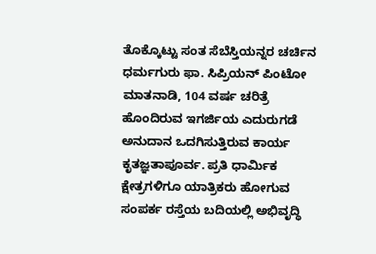ತೊಕ್ಕೊಟ್ಟು ಸಂತ ಸೆಬೆಸ್ತಿಯನ್ನರ ಚರ್ಚಿನ ಧರ್ಮಗುರು ಫಾ. ಸಿಪ್ರಿಯನ್ ಪಿಂಟೋ ಮಾತನಾಡಿ, 104 ವರ್ಷ ಚರಿತ್ರೆ ಹೊಂದಿರುವ ಇಗರ್ಜಿಯ ಎದುರುಗಡೆ ಅನುದಾನ ಒದಗಿಸುತ್ತಿರುವ ಕಾರ್ಯ ಕೃತಜ್ಞತಾಪೂರ್ವ. ಪ್ರತಿ ಧಾರ್ಮಿಕ ಕ್ಷೇತ್ರಗಳಿಗೂ ಯಾತ್ರಿಕರು ಹೋಗುವ ಸಂಪರ್ಕ ರಸ್ತೆಯ ಬದಿಯಲ್ಲಿ ಅಭಿವೃದ್ಧಿ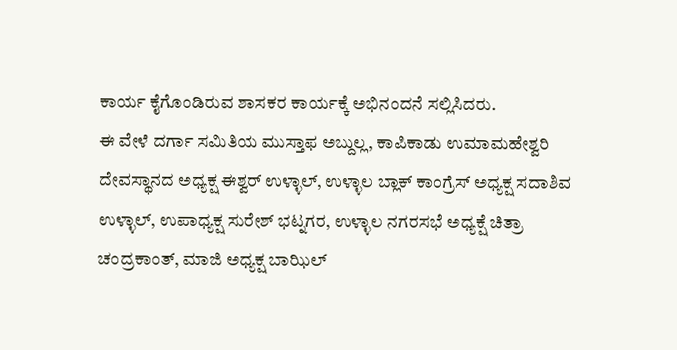ಕಾರ್ಯ ಕೈಗೊಂಡಿರುವ ಶಾಸಕರ ಕಾರ್ಯಕ್ಕೆ ಅಭಿನಂದನೆ ಸಲ್ಲಿಸಿದರು.
ಈ ವೇಳೆ ದರ್ಗಾ ಸಮಿತಿಯ ಮುಸ್ತಾಫ ಅಬ್ದುಲ್ಲ, ಕಾಪಿಕಾಡು ಉಮಾಮಹೇಶ್ವರಿ ದೇವಸ್ಥಾನದ ಅಧ್ಯಕ್ಷ ಈಶ್ವರ್ ಉಳ್ಳಾಲ್, ಉಳ್ಳಾಲ ಬ್ಲಾಕ್ ಕಾಂಗ್ರೆಸ್ ಅಧ್ಯಕ್ಷ ಸದಾಶಿವ ಉಳ್ಳಾಲ್, ಉಪಾಧ್ಯಕ್ಷ ಸುರೇಶ್ ಭಟ್ನಗರ, ಉಳ್ಳಾಲ ನಗರಸಭೆ ಅಧ್ಯಕ್ಷೆ ಚಿತ್ರಾ ಚಂದ್ರಕಾಂತ್, ಮಾಜಿ ಅಧ್ಯಕ್ಷ ಬಾಝಿಲ್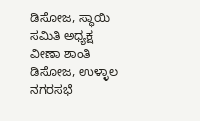ಡಿಸೋಜ, ಸ್ಥಾಯಿ ಸಮಿತಿ ಅಧ್ಯಕ್ಷ ವೀಣಾ ಶಾಂತಿ ಡಿಸೋಜ, ಉಳ್ಳಾಲ ನಗರಸಭೆ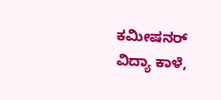ಕಮೀಷನರ್ ವಿದ್ಯಾ ಕಾಳೆ,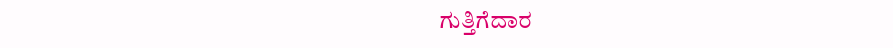ಗುತ್ತಿಗೆದಾರ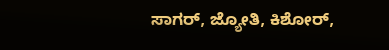ಸಾಗರ್, ಜ್ಯೋತಿ, ಕಿಶೋರ್,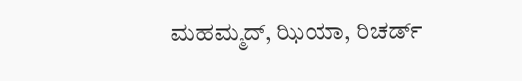ಮಹಮ್ಮದ್, ಝಿಯಾ, ರಿಚರ್ಡ್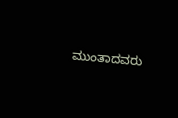ಮುಂತಾದವರು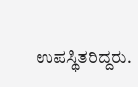ಉಪಸ್ಥಿತರಿದ್ದರು.